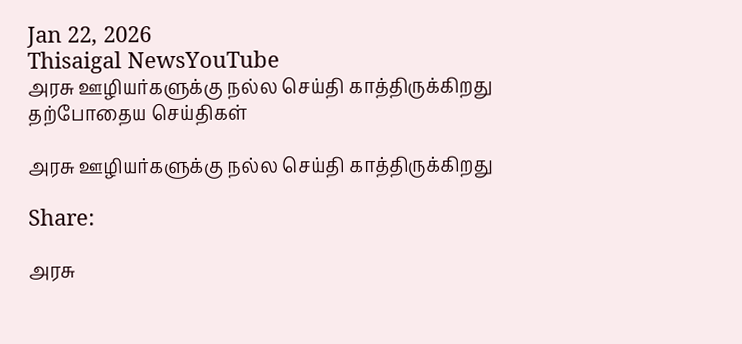Jan 22, 2026
Thisaigal NewsYouTube
அரசு ஊழியர்களுக்கு நல்ல செய்தி காத்திருக்கிறது
தற்போதைய செய்திகள்

அரசு ஊழியர்களுக்கு நல்ல செய்தி காத்திருக்கிறது

Share:

அரசு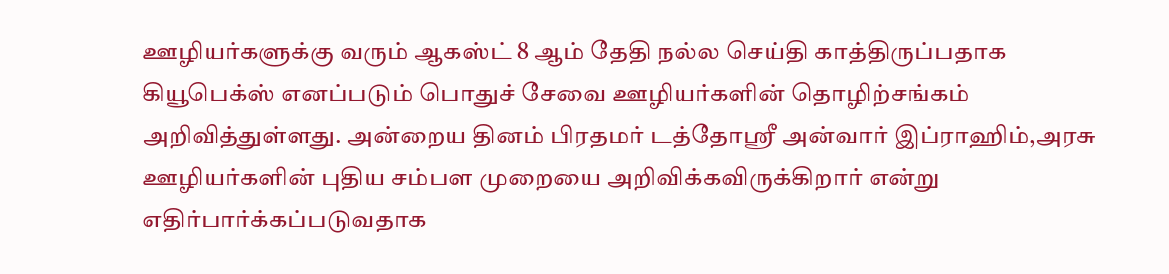ஊழியர்களுக்கு வரும் ஆகஸ்ட் 8 ஆம் தேதி நல்ல செய்தி காத்திருப்பதாக கியூபெக்ஸ் எனப்படும் பொதுச் சேவை ஊழியர்களின் தொழிற்சங்கம் அறிவித்துள்ளது. அன்றைய தினம் பிரதமர் டத்தோஸ்ரீ அன்வார் இப்ராஹிம்,அரசு ஊழியர்களின் புதிய சம்பள முறையை அறிவிக்கவிருக்கிறார் என்று எதிர்பார்க்கப்படுவதாக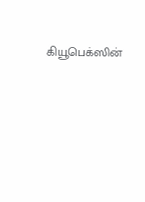கியூபெக்ஸின்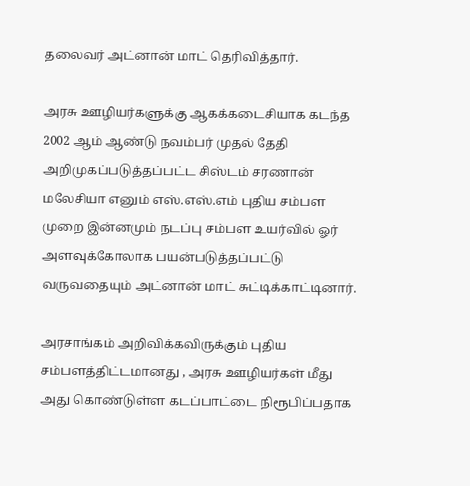தலைவர் அட்னான் மாட் தெரிவித்தார்.

அரசு ஊழியர்களுக்கு ஆகக்கடைசியாக கடந்த 2002 ஆம் ஆண்டு நவம்பர் முதல் தேதி அறிமுகப்படுத்தப்பட்ட சிஸ்டம் சரணான் மலேசியா எனும் எஸ்.எஸ்.எம் புதிய சம்பள முறை இன்னமும் நடப்பு சம்பள உயர்வில் ஓர் அளவுக்கோலாக பயன்படுத்தப்பட்டு வருவதையும் அட்னான் மாட் சுட்டிக்காட்டினார்.

அரசாங்கம் அறிவிக்கவிருக்கும் புதிய சம்பளத்திட்டமானது , அரசு ஊழியர்கள் மீது அது கொண்டுள்ள கடப்பாட்டை நிரூபிப்பதாக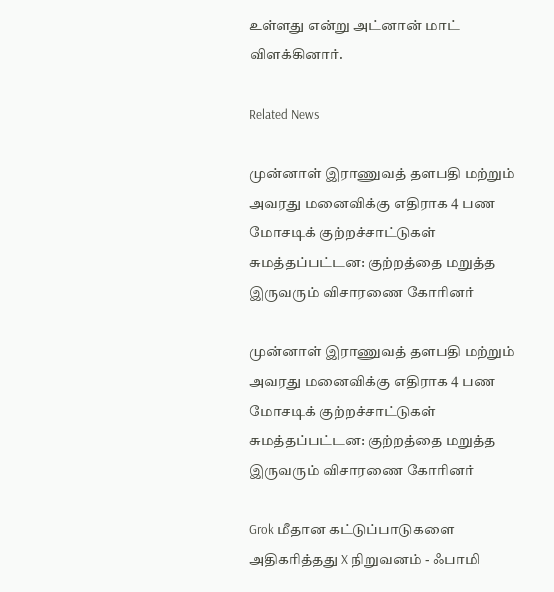உள்ளது என்று அட்னான் மாட் விளக்கினார்.

Related News

முன்னாள் இராணுவத் தளபதி மற்றும் அவரது மனைவிக்கு எதிராக 4 பண மோசடிக் குற்றச்சாட்டுகள் சுமத்தப்பட்டன: குற்றத்தை மறுத்த இருவரும் விசாரணை கோரினர்

முன்னாள் இராணுவத் தளபதி மற்றும் அவரது மனைவிக்கு எதிராக 4 பண மோசடிக் குற்றச்சாட்டுகள் சுமத்தப்பட்டன: குற்றத்தை மறுத்த இருவரும் விசாரணை கோரினர்

Grok மீதான கட்டுப்பாடுகளை அதிகரித்தது X நிறுவனம் - ஃபாமி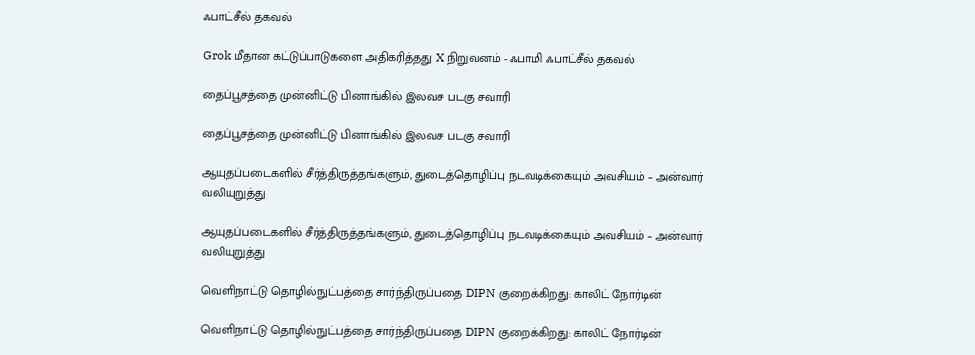ஃபாட்சீல் தகவல்

Grok மீதான கட்டுப்பாடுகளை அதிகரித்தது X நிறுவனம் - ஃபாமி ஃபாட்சீல் தகவல்

தைப்பூசத்தை முன்னிட்டு பினாங்கில் இலவச படகு சவாரி

தைப்பூசத்தை முன்னிட்டு பினாங்கில் இலவச படகு சவாரி

ஆயுதப்படைகளில் சீர்த்திருத்தங்களும், துடைத்தொழிப்பு நடவடிக்கையும் அவசியம் – அன்வார் வலியுறுத்து

ஆயுதப்படைகளில் சீர்த்திருத்தங்களும், துடைத்தொழிப்பு நடவடிக்கையும் அவசியம் – அன்வார் வலியுறுத்து

வெளிநாட்டு தொழில்நுட்பத்தை சார்ந்திருப்பதை DIPN குறைக்கிறது: காலிட் நோர்டின்

வெளிநாட்டு தொழில்நுட்பத்தை சார்ந்திருப்பதை DIPN குறைக்கிறது: காலிட் நோர்டின்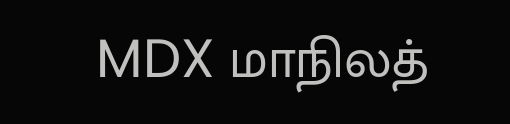MDX மாநிலத்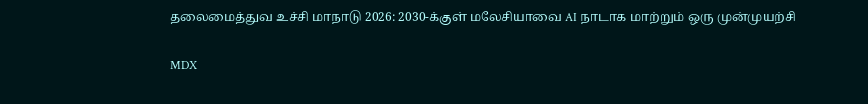தலைமைத்துவ உச்சி மாநாடு 2026: 2030-க்குள் மலேசியாவை AI நாடாக மாற்றும் ஒரு முன்முயற்சி

MDX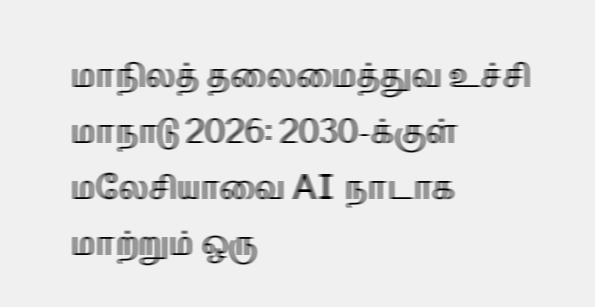மாநிலத் தலைமைத்துவ உச்சி மாநாடு 2026: 2030-க்குள் மலேசியாவை AI நாடாக மாற்றும் ஒரு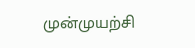முன்முயற்சி